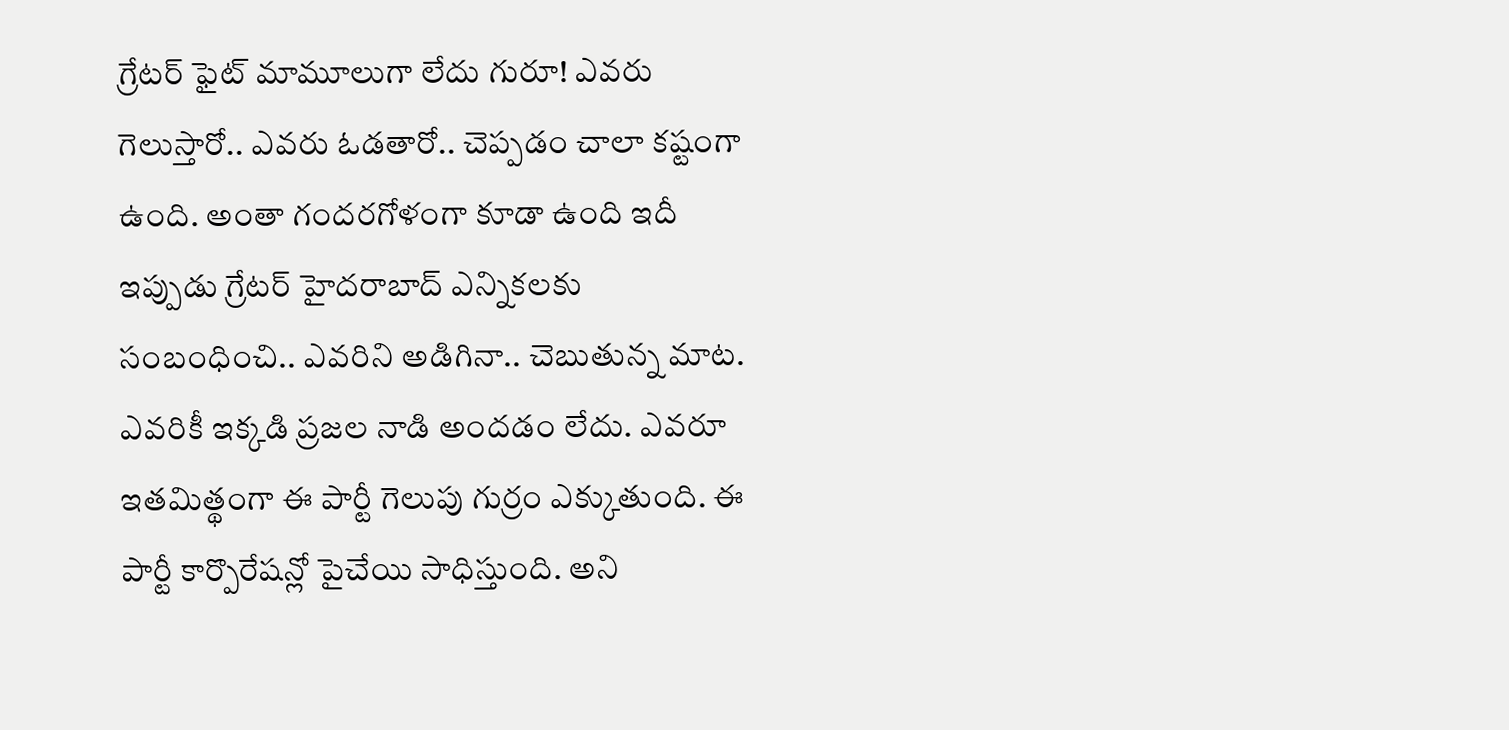గ్రేటర్ ఫైట్ మామూలుగా లేదు గురూ! ఎవరు గెలుస్తారో.. ఎవరు ఓడతారో.. చెప్పడం చాలా కష్టంగా ఉంది. అంతా గందరగోళంగా కూడా ఉంది ఇదీ ఇప్పుడు గ్రేటర్ హైదరాబాద్ ఎన్నికలకు సంబంధించి.. ఎవరిని అడిగినా.. చెబుతున్న మాట. ఎవరికీ ఇక్కడి ప్రజల నాడి అందడం లేదు. ఎవరూ ఇతమిత్థంగా ఈ పార్టీ గెలుపు గుర్రం ఎక్కుతుంది. ఈ పార్టీ కార్పొరేషన్లో పైచేయి సాధిస్తుంది. అని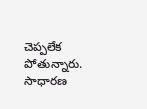చెప్పలేక పోతున్నారు. సాధారణ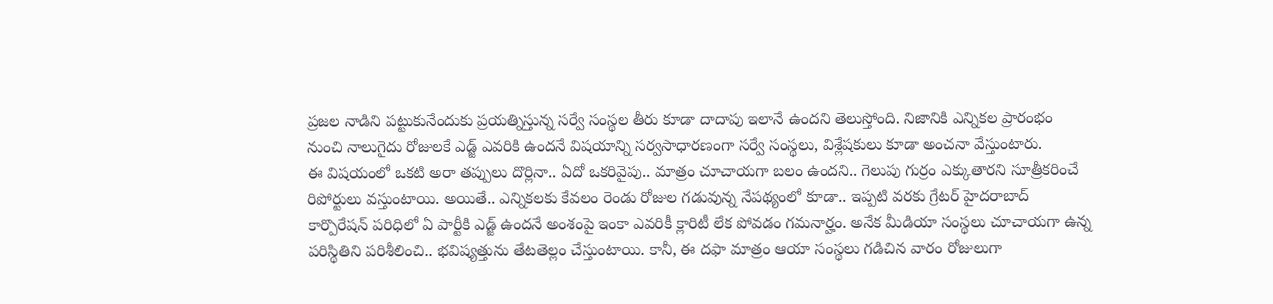ప్రజల నాడిని పట్టుకునేందుకు ప్రయత్నిస్తున్న సర్వే సంస్థల తీరు కూడా దాదాపు ఇలానే ఉందని తెలుస్తోంది. నిజానికి ఎన్నికల ప్రారంభం నుంచి నాలుగైదు రోజులకే ఎడ్జ్ ఎవరికి ఉందనే విషయాన్ని సర్వసాధారణంగా సర్వే సంస్థలు, విశ్లేషకులు కూడా అంచనా వేస్తుంటారు.
ఈ విషయంలో ఒకటి అరా తప్పులు దొర్లినా.. ఏదో ఒకరివైపు.. మాత్రం చూచాయగా బలం ఉందని.. గెలుపు గుర్రం ఎక్కుతారని సూత్రీకరించే రిపోర్టులు వస్తుంటాయి. అయితే.. ఎన్నికలకు కేవలం రెండు రోజుల గడువున్న నేపథ్యంలో కూడా.. ఇప్పటి వరకు గ్రేటర్ హైదరాబాద్ కార్పొరేషన్ పరిధిలో ఏ పార్టీకి ఎడ్జ్ ఉందనే అంశంపై ఇంకా ఎవరికీ క్లారిటీ లేక పోవడం గమనార్హం. అనేక మీడియా సంస్థలు చూచాయగా ఉన్న పరిస్థితిని పరిశీలించి.. భవిష్యత్తును తేటతెల్లం చేస్తుంటాయి. కానీ, ఈ దఫా మాత్రం ఆయా సంస్థలు గడిచిన వారం రోజులుగా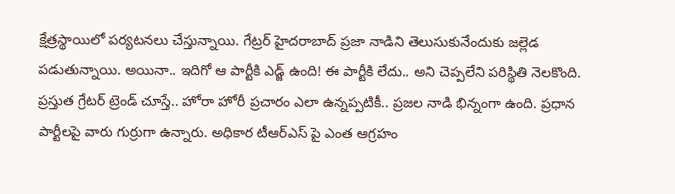క్షేత్రస్థాయిలో పర్యటనలు చేస్తున్నాయి. గేట్రర్ హైదరాబాద్ ప్రజా నాడిని తెలుసుకునేందుకు జల్లెడ పడుతున్నాయి. అయినా.. ఇదిగో ఆ పార్టీకి ఎడ్జ్ ఉంది! ఈ పార్టీకి లేదు.. అని చెప్పలేని పరిస్థితి నెలకొంది.
ప్రస్తుత గ్రేటర్ ట్రెండ్ చూస్తే.. హోరా హోరీ ప్రచారం ఎలా ఉన్నప్పటికీ.. ప్రజల నాడి భిన్నంగా ఉంది. ప్రధాన పార్టీలపై వారు గుర్రుగా ఉన్నారు. అధికార టీఆర్ఎస్ పై ఎంత ఆగ్రహం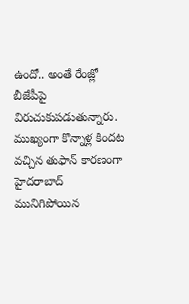ఉందో.. అంతే రేంజ్లో బీజేపీపై విరుచుకుపడుతున్నారు. ముఖ్యంగా కొన్నాళ్ల కిందట వచ్చిన తుఫాన్ కారణంగా హైదరాబాద్ మునిగిపోయిన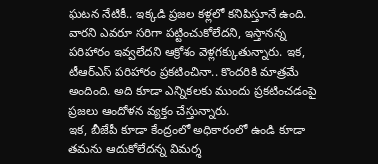ఘటన నేటికీ.. ఇక్కడి ప్రజల కళ్లలో కనిపిస్తూనే ఉంది. వారని ఎవరూ సరిగా పట్టించుకోలేదని, ఇస్తానన్న పరిహారం ఇవ్వలేదని ఆక్రోశం వెళ్లగక్కుతున్నారు. ఇక, టీఆర్ఎస్ పరిహారం ప్రకటించినా.. కొందరికి మాత్రమే అందింది. అది కూడా ఎన్నికలకు ముందు ప్రకటించడంపై ప్రజలు ఆందోళన వ్యక్తం చేస్తున్నారు.
ఇక, బీజేపీ కూడా కేంద్రంలో అధికారంలో ఉండి కూడా తమను ఆదుకోలేదన్న విమర్శ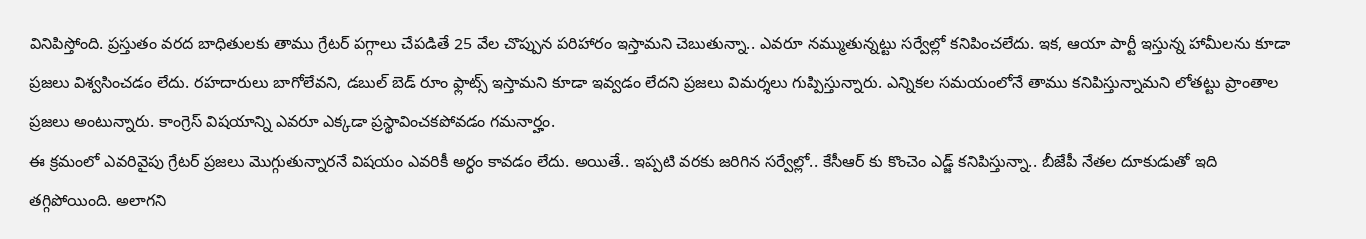వినిపిస్తోంది. ప్రస్తుతం వరద బాధితులకు తాము గ్రేటర్ పగ్గాలు చేపడితే 25 వేల చొప్పున పరిహారం ఇస్తామని చెబుతున్నా.. ఎవరూ నమ్ముతున్నట్టు సర్వేల్లో కనిపించలేదు. ఇక, ఆయా పార్టీ ఇస్తున్న హామీలను కూడా ప్రజలు విశ్వసించడం లేదు. రహదారులు బాగోలేవని, డబుల్ బెడ్ రూం ఫ్లాట్స్ ఇస్తామని కూడా ఇవ్వడం లేదని ప్రజలు విమర్శలు గుప్పిస్తున్నారు. ఎన్నికల సమయంలోనే తాము కనిపిస్తున్నామని లోతట్టు ప్రాంతాల ప్రజలు అంటున్నారు. కాంగ్రెస్ విషయాన్ని ఎవరూ ఎక్కడా ప్రస్థావించకపోవడం గమనార్హం.
ఈ క్రమంలో ఎవరివైపు గ్రేటర్ ప్రజలు మొగ్గుతున్నారనే విషయం ఎవరికీ అర్ధం కావడం లేదు. అయితే.. ఇప్పటి వరకు జరిగిన సర్వేల్లో.. కేసీఆర్ కు కొంచెం ఎడ్జ్ కనిపిస్తున్నా.. బీజేపీ నేతల దూకుడుతో ఇది తగ్గిపోయింది. అలాగని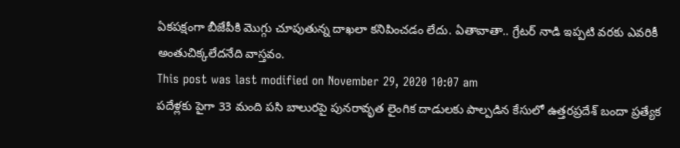ఏకపక్షంగా బీజేపీకి మొగ్గు చూపుతున్న దాఖలా కనిపించడం లేదు. ఏతావాతా.. గ్రేటర్ నాడి ఇప్పటి వరకు ఎవరికీ అంతుచిక్కలేదనేది వాస్తవం.
This post was last modified on November 29, 2020 10:07 am
పదేళ్లకు పైగా 33 మంది పసి బాలురపై పునరావృత లైంగిక దాడులకు పాల్పడిన కేసులో ఉత్తరప్రదేశ్ బందా ప్రత్యేక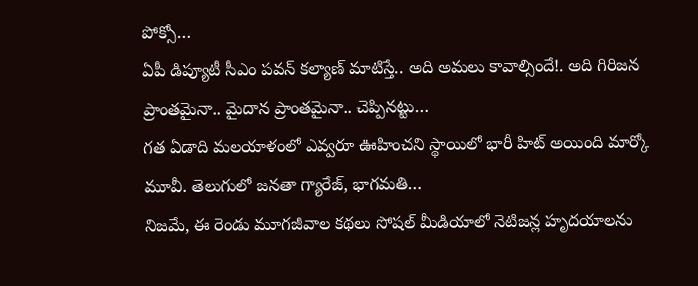పోక్సో…
ఏపీ డిప్యూటీ సీఎం పవన్ కల్యాణ్ మాటిస్తే.. అది అమలు కావాల్సిందే!. అది గిరిజన ప్రాంతమైనా.. మైదాన ప్రాంతమైనా.. చెప్పినట్టు…
గత ఏడాది మలయాళంలో ఎవ్వరూ ఊహించని స్థాయిలో భారీ హిట్ అయింది మార్కో మూవీ. తెలుగులో జనతా గ్యారేజ్, భాగమతి…
నిజమే, ఈ రెండు మూగజీవాల కథలు సోషల్ మీడియాలో నెటిజన్ల హృదయాలను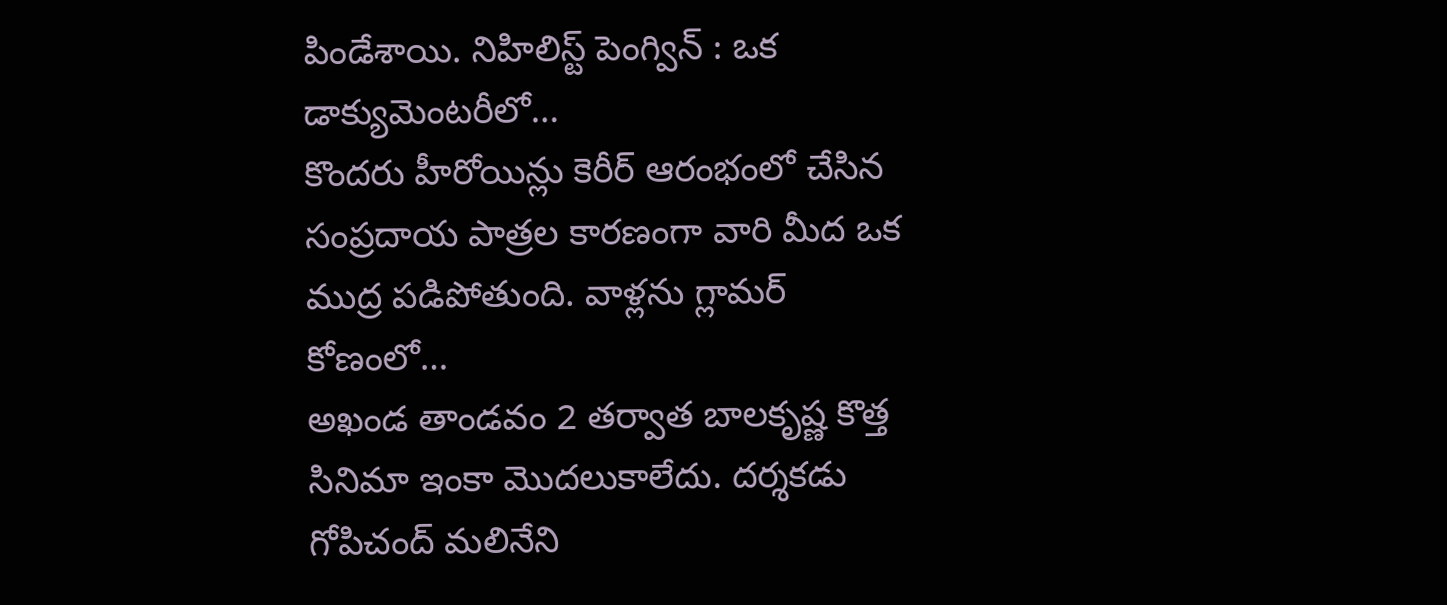పిండేశాయి. నిహిలిస్ట్ పెంగ్విన్ : ఒక డాక్యుమెంటరీలో…
కొందరు హీరోయిన్లు కెరీర్ ఆరంభంలో చేసిన సంప్రదాయ పాత్రల కారణంగా వారి మీద ఒక ముద్ర పడిపోతుంది. వాళ్లను గ్లామర్ కోణంలో…
అఖండ తాండవం 2 తర్వాత బాలకృష్ణ కొత్త సినిమా ఇంకా మొదలుకాలేదు. దర్శకడు గోపిచంద్ మలినేని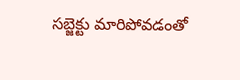సబ్జెక్టు మారిపోవడంతో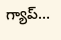గ్యాప్…